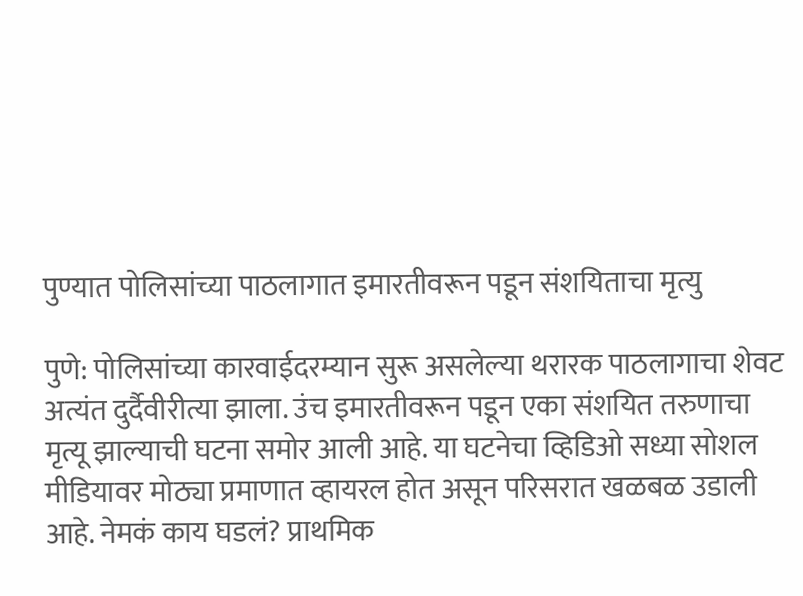पुण्यात पोलिसांच्या पाठलागात इमारतीवरून पडून संशयिताचा मृत्यु

पुणे: पोलिसांच्या कारवाईदरम्यान सुरू असलेल्या थरारक पाठलागाचा शेवट अत्यंत दुर्दैवीरीत्या झाला. उंच इमारतीवरून पडून एका संशयित तरुणाचा मृत्यू झाल्याची घटना समोर आली आहे. या घटनेचा व्हिडिओ सध्या सोशल मीडियावर मोठ्या प्रमाणात व्हायरल होत असून परिसरात खळबळ उडाली आहे. नेमकं काय घडलं? प्राथमिक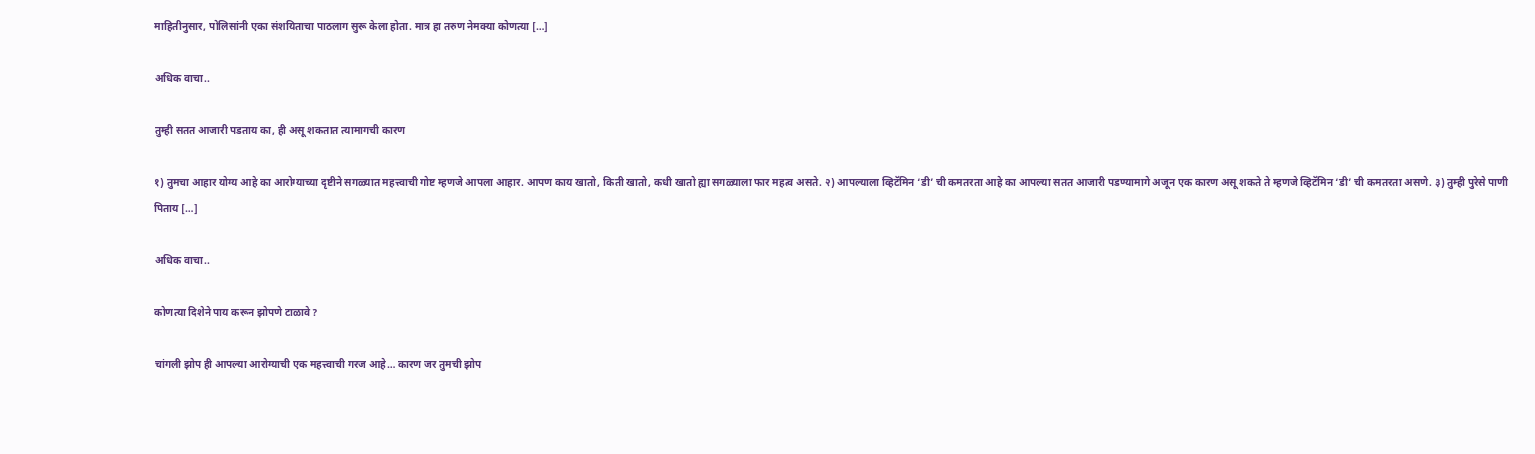माहितीनुसार, पोलिसांनी एका संशयिताचा पाठलाग सुरू केला होता. मात्र हा तरुण नेमक्या कोणत्या […]

अधिक वाचा..

तुम्ही सतत आजारी पडताय का, ही असू शकतात त्यामागची कारण

१) तुमचा आहार योग्य आहे का आरोग्याच्या दृष्टीने सगळ्यात महत्त्वाची गोष्ट म्हणजे आपला आहार. आपण काय खातो, किती खातो, कधी खातो ह्या सगळ्याला फार महत्व असते. २) आपल्याला व्हिटॅमिन ‘डी’ ची कमतरता आहे का आपल्या सतत आजारी पडण्यामागे अजून एक कारण असू शकते ते म्हणजे व्हिटॅमिन ‘डी’ ची कमतरता असणे. ३) तुम्ही पुरेसे पाणी पिताय […]

अधिक वाचा..

कोणत्या दिशेने पाय करून झोपणे टाळावे?

चांगली झोप ही आपल्या आरोग्याची एक महत्त्वाची गरज आहे… कारण जर तुमची झोप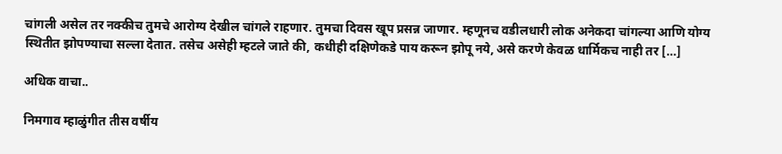चांगली असेल तर नक्कीच तुमचे आरोग्य देखील चांगले राहणार. तुमचा दिवस खूप प्रसन्न जाणार. म्हणूनच वडीलधारी लोक अनेकदा चांगल्या आणि योग्य स्थितीत झोपण्याचा सल्ला देतात. तसेच असेही म्हटले जाते की, कधीही दक्षिणेकडे पाय करून झोपू नये, असे करणे केवळ धार्मिकच नाही तर […]

अधिक वाचा..

निमगाव म्हाळुंगीत तीस वर्षीय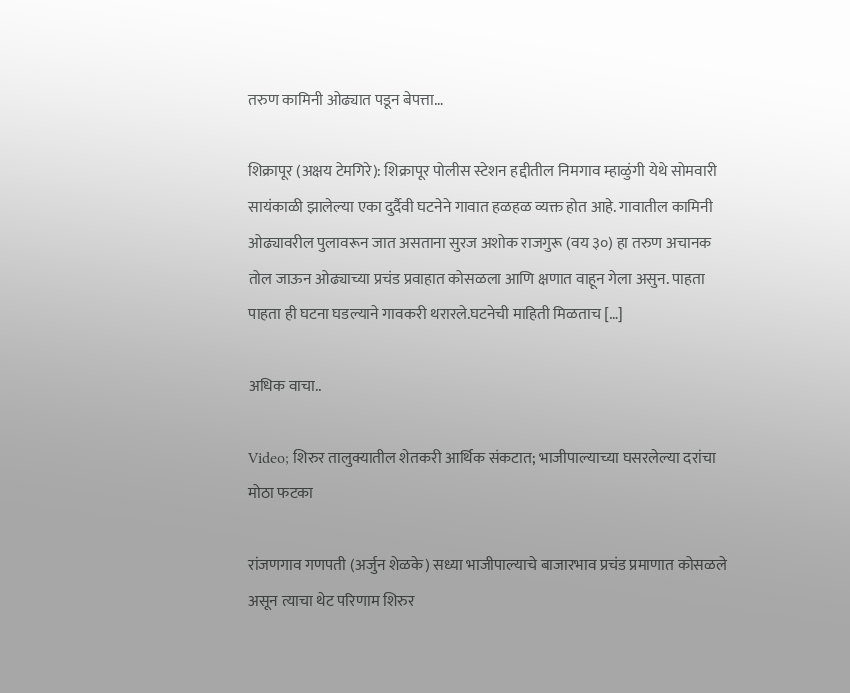तरुण कामिनी ओढ्यात पडून बेपत्ता…

शिक्रापूर (अक्षय टेमगिरे): शिक्रापूर पोलीस स्टेशन हद्दीतील निमगाव म्हाळुंगी येथे सोमवारी सायंकाळी झालेल्या एका दुर्दैवी घटनेने गावात हळहळ व्यक्त होत आहे. गावातील कामिनी ओढ्यावरील पुलावरून जात असताना सुरज अशोक राजगुरू (वय ३०) हा तरुण अचानक तोल जाऊन ओढ्याच्या प्रचंड प्रवाहात कोसळला आणि क्षणात वाहून गेला असुन. पाहता पाहता ही घटना घडल्याने गावकरी थरारले.घटनेची माहिती मिळताच […]

अधिक वाचा..

Video; शिरुर तालुक्यातील शेतकरी आर्थिक संकटात; भाजीपाल्याच्या घसरलेल्या दरांचा मोठा फटका

रांजणगाव गणपती (अर्जुन शेळके) सध्या भाजीपाल्याचे बाजारभाव प्रचंड प्रमाणात कोसळले असून त्याचा थेट परिणाम शिरुर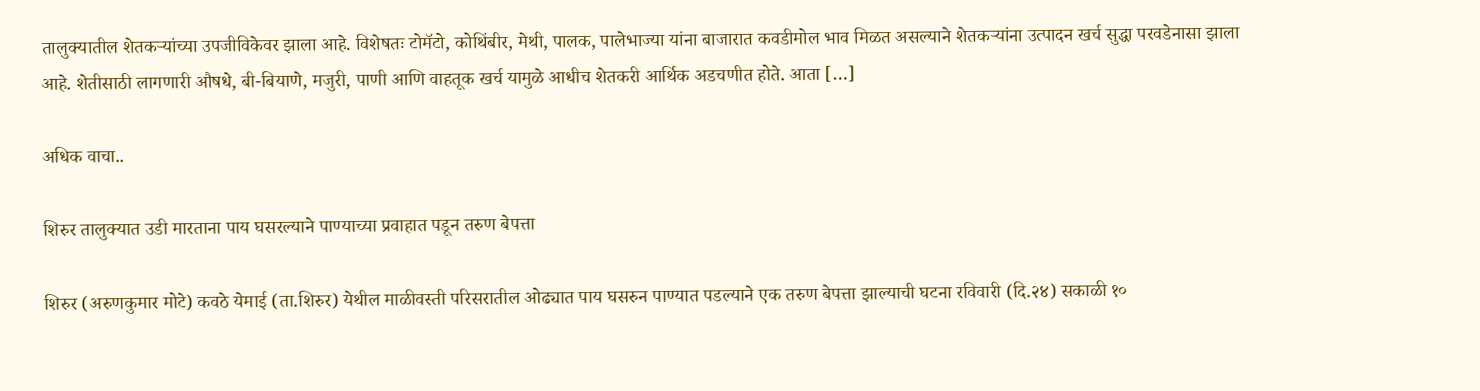तालुक्यातील शेतकऱ्यांच्या उपजीविकेवर झाला आहे. विशेषतः टोमॅटो, कोथिंबीर, मेथी, पालक, पालेभाज्या यांना बाजारात कवडीमोल भाव मिळत असल्याने शेतकऱ्यांना उत्पादन खर्च सुद्धा परवडेनासा झाला आहे. शेतीसाठी लागणारी औषधे, बी-बियाणे, मजुरी, पाणी आणि वाहतूक खर्च यामुळे आधीच शेतकरी आर्थिक अडचणीत होते. आता […]

अधिक वाचा..

शिरुर तालुक्यात उडी मारताना पाय घसरल्याने पाण्याच्या प्रवाहात पडून तरुण बेपत्ता

शिरुर (अरुणकुमार मोटे) कवठे येमाई (ता.शिरुर) येथील माळीवस्ती परिसरातील ओढ्यात पाय घसरुन पाण्यात पडल्याने एक तरुण बेपत्ता झाल्याची घटना रविवारी (दि.२४) सकाळी १०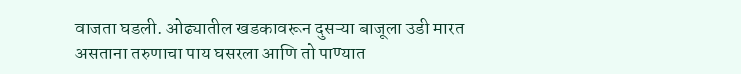वाजता घडली. ओढ्यातील खडकावरून दुसऱ्या बाजूला उडी मारत असताना तरुणाचा पाय घसरला आणि तो पाण्यात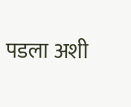पडला अशी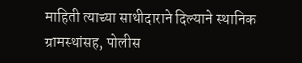माहिती त्याच्या साथीदाराने दिल्याने स्थानिक ग्रामस्थांसह, पोलीस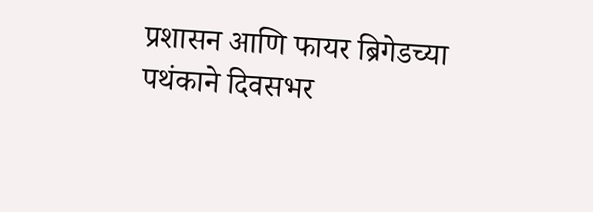प्रशासन आणि फायर ब्रिगेडच्या पथंकाने दिवसभर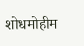शोधमोहीम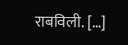राबविली. […]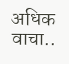अधिक वाचा..